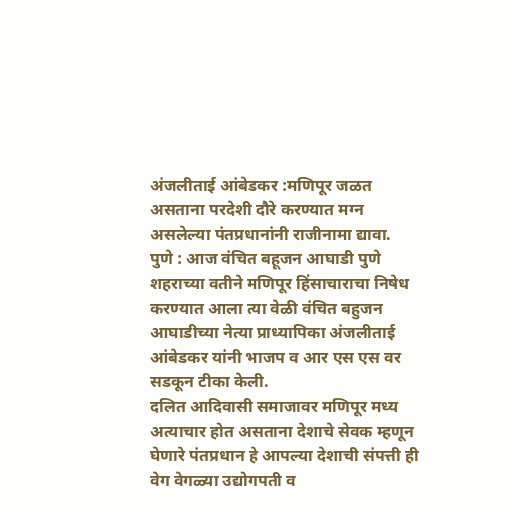अंजलीताई आंबेडकर :मणिपूर जळत असताना परदेशी दौरे करण्यात मग्न असलेल्या पंतप्रधानांनी राजीनामा द्यावा.
पुणे : आज वंचित बहूजन आघाडी पुणे शहराच्या वतीने मणिपूर हिंसाचाराचा निषेध करण्यात आला त्या वेळी वंचित बहुजन आघाडीच्या नेत्या प्राध्यापिका अंजलीताई आंबेडकर यांनी भाजप व आर एस एस वर सडकून टीका केली.
दलित आदिवासी समाजावर मणिपूर मध्य अत्याचार होत असताना देशाचे सेवक म्हणून घेणारे पंतप्रधान हे आपल्या देशाची संपत्ती ही वेग वेगळ्या उद्योगपती व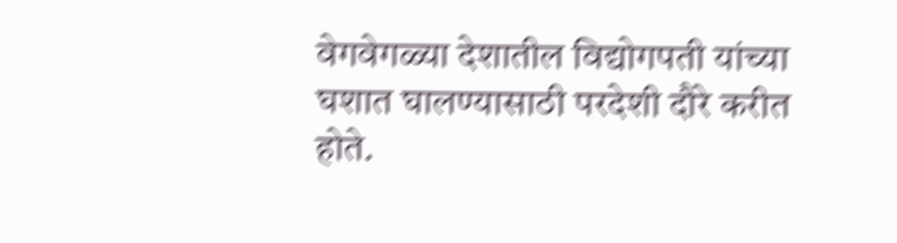वेगवेगळ्या देशातील विद्योगपती यांच्या घशात घालण्यासाठी परदेशी दौरे करीत होते.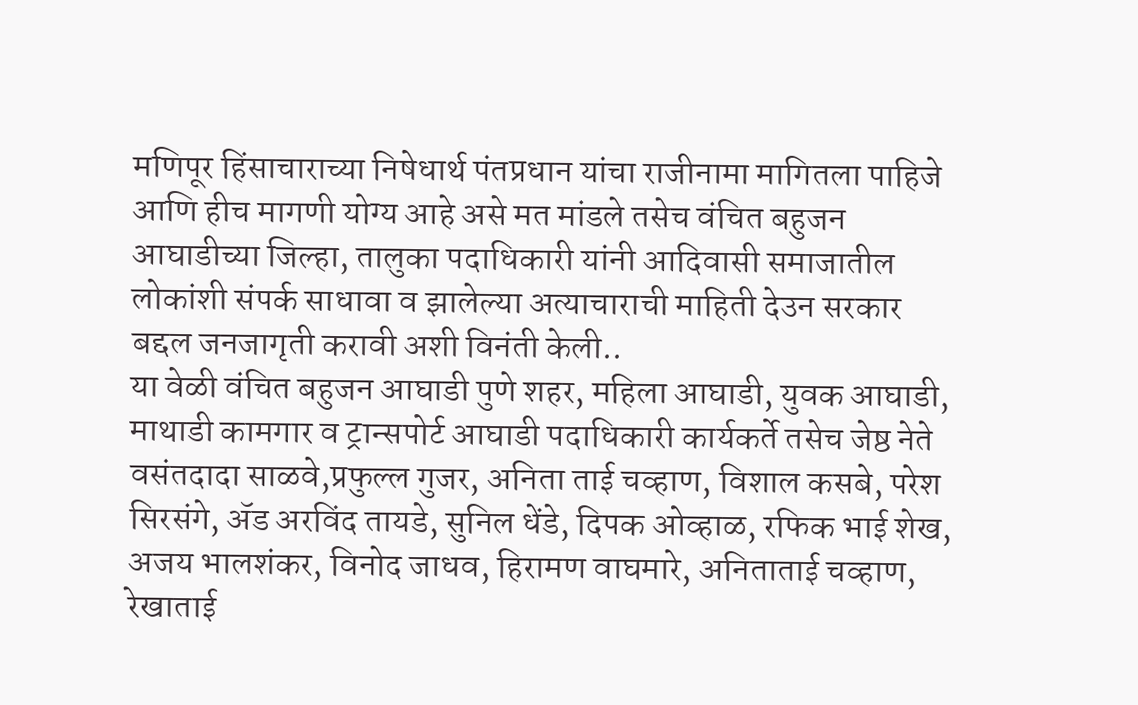मणिपूर हिंसाचाराच्या निषेधार्थ पंतप्रधान यांचा राजीनामा मागितला पाहिजे आणि हीच मागणी योग्य आहे असे मत मांडले तसेच वंचित बहुजन आघाडीच्या जिल्हा, तालुका पदाधिकारी यांनी आदिवासी समाजातील लोकांशी संपर्क साधावा व झालेल्या अत्याचाराची माहिती देउन सरकार बद्दल जनजागृती करावी अशी विनंती केली..
या वेळी वंचित बहुजन आघाडी पुणे शहर, महिला आघाडी, युवक आघाडी, माथाडी कामगार व ट्रान्सपोर्ट आघाडी पदाधिकारी कार्यकर्ते तसेच जेष्ठ नेते वसंतदादा साळवे,प्रफुल्ल गुजर, अनिता ताई चव्हाण, विशाल कसबे, परेश सिरसंगे, ॲड अरविंद तायडे, सुनिल धेंडे, दिपक ओव्हाळ, रफिक भाई शेख, अजय भालशंकर, विनोद जाधव, हिरामण वाघमारे, अनिताताई चव्हाण, रेखाताई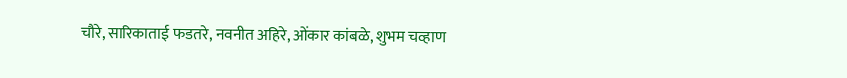चौरे, सारिकाताई फडतरे, नवनीत अहिरे, ओंकार कांबळे, शुभम चव्हाण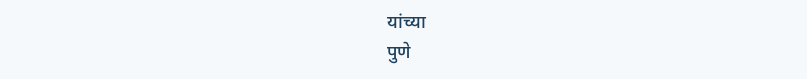यांच्या
पुणे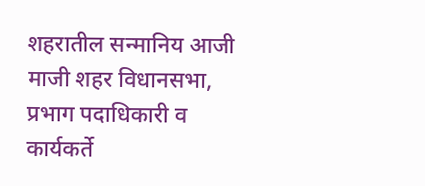शहरातील सन्मानिय आजी माजी शहर विधानसभा, प्रभाग पदाधिकारी व कार्यकर्ते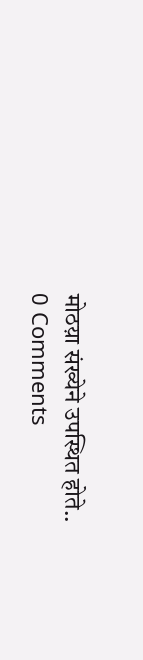मोठय़ा संख्येने उपस्थित होते..
0 Comments